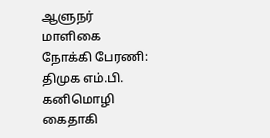ஆளுநர் மாளிகை நோக்கி பேரணி: திமுக எம்.பி. கனிமொழி கைதாகி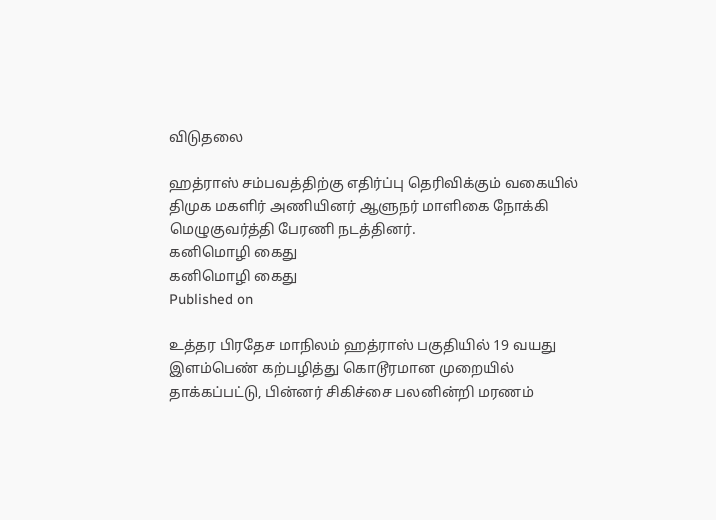விடுதலை

ஹத்ராஸ் சம்பவத்திற்கு எதிர்ப்பு தெரிவிக்கும் வகையில் திமுக மகளிர் அணியினர் ஆளுநர் மாளிகை நோக்கி மெழுகுவர்த்தி பேரணி நடத்தினர்.
கனிமொழி கைது
கனிமொழி கைது
Published on

உத்தர பிரதேச மாநிலம் ஹத்ராஸ் பகுதியில் 19 வயது இளம்பெண் கற்பழித்து கொடூரமான முறையில் தாக்கப்பட்டு, பின்னர் சிகிச்சை பலனின்றி மரணம்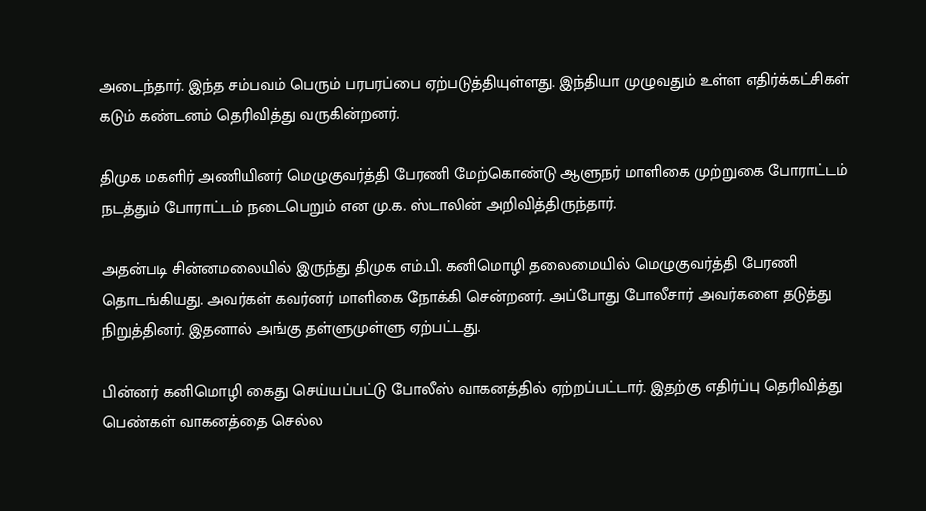அடைந்தார். இந்த சம்பவம் பெரும் பரபரப்பை ஏற்படுத்தியுள்ளது. இந்தியா முழுவதும் உள்ள எதிர்க்கட்சிகள் கடும் கண்டனம் தெரிவித்து வருகின்றனர்.

திமுக மகளிர் அணியினர் மெழுகுவர்த்தி பேரணி மேற்கொண்டு ஆளுநர் மாளிகை முற்றுகை போராட்டம் நடத்தும் போராட்டம் நடைபெறும் என மு.க. ஸ்டாலின் அறிவித்திருந்தார்.

அதன்படி சின்னமலையில் இருந்து திமுக எம்.பி. கனிமொழி தலைமையில் மெழுகுவர்த்தி பேரணி தொடங்கியது. அவர்கள் கவர்னர் மாளிகை நோக்கி சென்றனர். அப்போது போலீசார் அவர்களை தடுத்து நிறுத்தினர். இதனால் அங்கு தள்ளுமுள்ளு ஏற்பட்டது.

பின்னர் கனிமொழி கைது செய்யப்பட்டு போலீஸ் வாகனத்தில் ஏற்றப்பட்டார். இதற்கு எதிர்ப்பு தெரிவித்து பெண்கள் வாகனத்தை செல்ல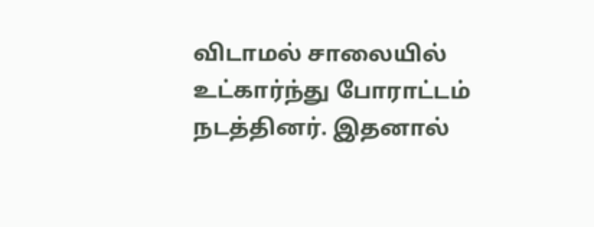விடாமல் சாலையில் உட்கார்ந்து போராட்டம் நடத்தினர். இதனால்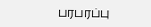பரபரப்பு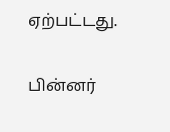ஏற்பட்டது.

பின்னர்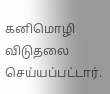கனிமொழி விடுதலை செய்யப்பட்டார்.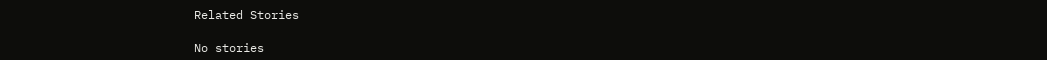Related Stories

No stories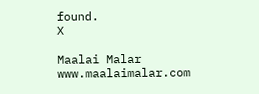found.
X

Maalai Malar
www.maalaimalar.com